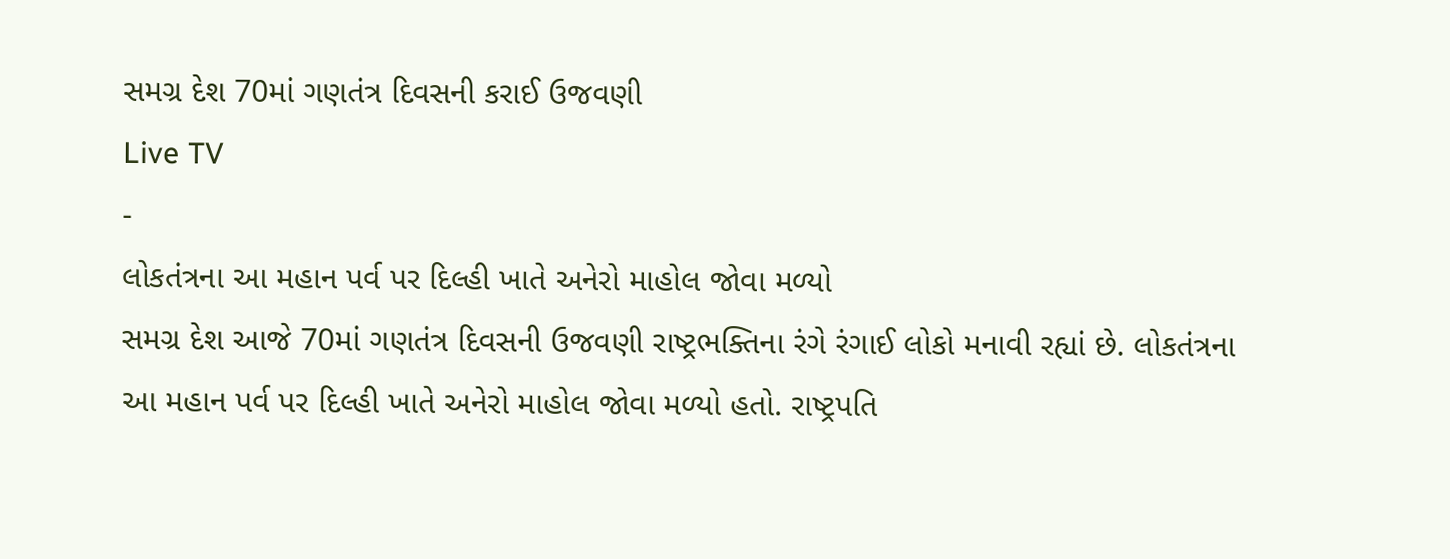સમગ્ર દેશ 70માં ગણતંત્ર દિવસની કરાઈ ઉજવણી
Live TV
-
લોકતંત્રના આ મહાન પર્વ પર દિલ્હી ખાતે અનેરો માહોલ જોવા મળ્યો
સમગ્ર દેશ આજે 70માં ગણતંત્ર દિવસની ઉજવણી રાષ્ટ્રભક્તિના રંગે રંગાઈ લોકો મનાવી રહ્યાં છે. લોકતંત્રના આ મહાન પર્વ પર દિલ્હી ખાતે અનેરો માહોલ જોવા મળ્યો હતો. રાષ્ટ્રપતિ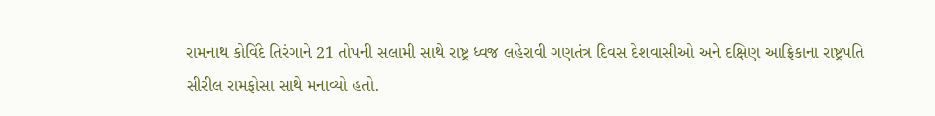રામનાથ કોવિંદે તિરંગાને 21 તોપની સલામી સાથે રાષ્ટ્ર ધ્વજ લહેરાવી ગણતંત્ર દિવસ દેશવાસીઓ અને દક્ષિણ આફ્રિકાના રાષ્ટ્રપતિ સીરીલ રામફોસા સાથે મનાવ્યો હતો.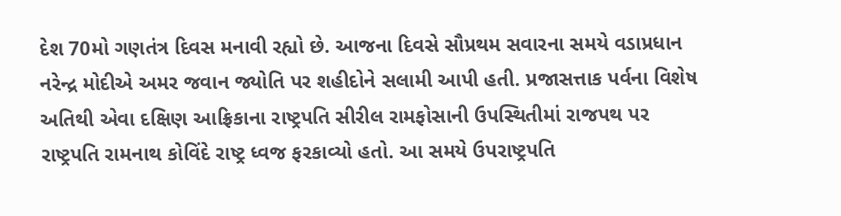દેશ 70મો ગણતંત્ર દિવસ મનાવી રહ્યો છે. આજના દિવસે સૌપ્રથમ સવારના સમયે વડાપ્રધાન નરેન્દ્ર મોદીએ અમર જવાન જ્યોતિ પર શહીદોને સલામી આપી હતી. પ્રજાસત્તાક પર્વના વિશેષ અતિથી એવા દક્ષિણ આફ્રિકાના રાષ્ટ્રપતિ સીરીલ રામફોસાની ઉપસ્થિતીમાં રાજપથ પર રાષ્ટ્રપતિ રામનાથ કોવિંદે રાષ્ટ્ર ધ્વજ ફરકાવ્યો હતો. આ સમયે ઉપરાષ્ટ્રપતિ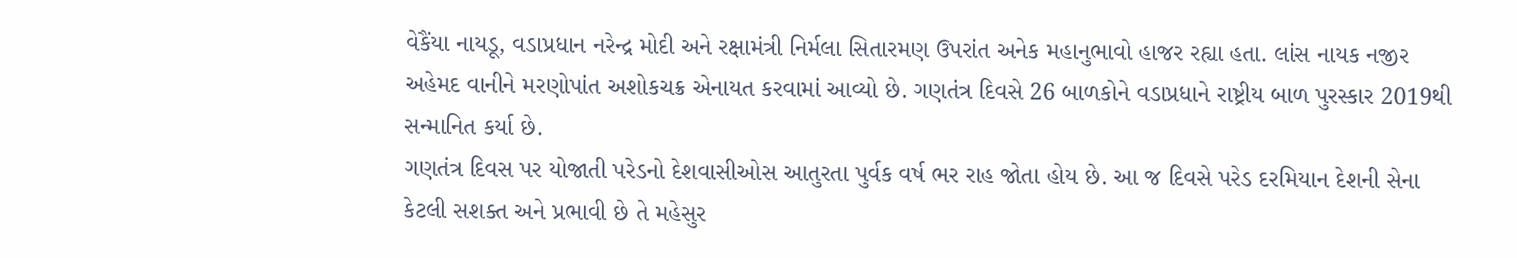વેકૈંયા નાયડૂ, વડાપ્રધાન નરેન્દ્ર મોદી અને રક્ષામંત્રી નિર્મલા સિતારમણ ઉપરાંત અનેક મહાનુભાવો હાજર રહ્યા હતા. લાંસ નાયક નજીર અહેમદ વાનીને મરણોપાંત અશોકચક્ર એનાયત કરવામાં આવ્યો છે. ગણતંત્ર દિવસે 26 બાળકોને વડાપ્રધાને રાષ્ટ્રીય બાળ પુરસ્કાર 2019થી સન્માનિત કર્યા છે.
ગણતંત્ર દિવસ પર યોજાતી પરેડનો દેશવાસીઓસ આતુરતા પુર્વક વર્ષ ભર રાહ જોતા હોય છે. આ જ દિવસે પરેડ દરમિયાન દેશની સેના કેટલી સશક્ત અને પ્રભાવી છે તે મહેસુર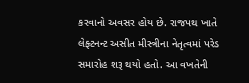કરવાનો અવસર હોય છે. રાજપથ ખાતે લેફ્ટનન્ટ અસીત મીસ્ત્રીના નેતૃત્વમાં પરેડ સમારોહ શરૂ થયો હતો. આ વખતેની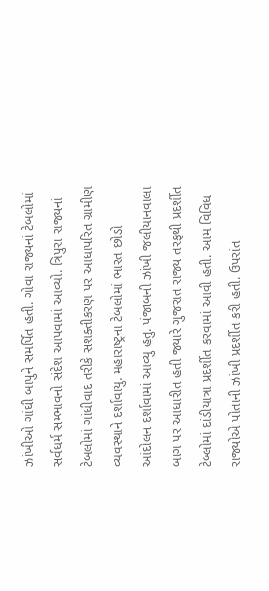ઝાંખીઓ ગાંઘી બાપુને સમર્પિત હતી. ગોવા રાજ્યનાં ટેબલોમાં સર્વધર્મ સમ્ભાવનો સંદેશ આપવામાં આવ્યો. ત્રિપુરા રાજ્યનાં ટેબલોમાં ગાંધીવાદ તરીકે સશક્તીકરણ પર આધાપરિત ગ્રામીણ વ્યવસ્થાને દર્શાવાયુ. મહારાષ્ટ્રના ટેબલોમાં ભારત છોડો આંદોલન દર્શાવામાં આવ્યુ હતુ. પંજાબની ઝાંખી જલીયાનવાલા બાગ પર આધારીત હતી જ્યારે ગુજરાત રાજ્ય તરફથી પ્રદર્શીત ટેબ્લોમાં દાંડીયાત્રા પ્રદર્શીત કરવામાં આવી હતી. આમ વિવિધ રાજ્યોએ પોતાની ઝાંખી પ્રદર્શીત કરી હતી. ઉપરાંત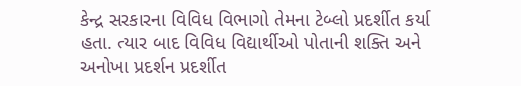કેન્દ્ર સરકારના વિવિધ વિભાગો તેમના ટેબ્લો પ્રદર્શીત કર્યા હતા. ત્યાર બાદ વિવિધ વિદ્યાર્થીઓ પોતાની શક્તિ અને અનોખા પ્રદર્શન પ્રદર્શીત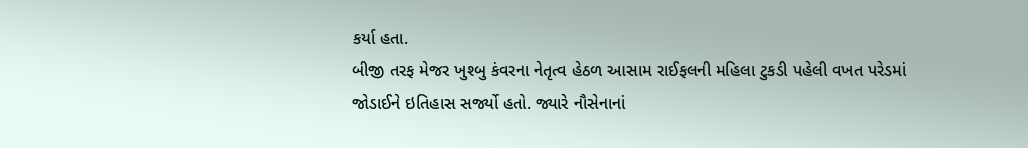કર્યા હતા.
બીજી તરફ મેજર ખુશ્બુ કંવરના નેતૃત્વ હેઠળ આસામ રાઈફલની મહિલા ટુકડી પહેલી વખત પરેડમાં જોડાઈને ઇતિહાસ સર્જ્યો હતો. જ્યારે નૌસેનાનાં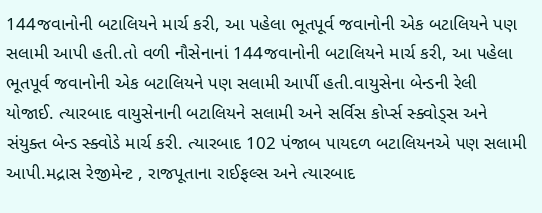144જવાનોની બટાલિયને માર્ચ કરી, આ પહેલા ભૂતપૂર્વ જવાનોની એક બટાલિયને પણ સલામી આપી હતી.તો વળી નૌસેનાનાં 144જવાનોની બટાલિયને માર્ચ કરી, આ પહેલા ભૂતપૂર્વ જવાનોની એક બટાલિયને પણ સલામી આર્પી હતી.વાયુસેના બેન્ડની રેલી યોજાઈ. ત્યારબાદ વાયુસેનાની બટાલિયને સલામી અને સર્વિસ કોર્પ્સ સ્ક્વોડ્સ અને સંયુક્ત બેન્ડ સ્ક્વોડે માર્ચ કરી. ત્યારબાદ 102 પંજાબ પાયદળ બટાલિયનએ પણ સલામી આપી.મદ્રાસ રેજીમેન્ટ , રાજપૂતાના રાઈફલ્સ અને ત્યારબાદ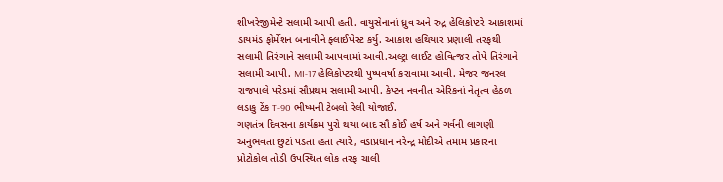શીખરેજીમેન્ટે સલામી આપી હતી. વાયુસેનાનાં ધ્રુવ અને રુદ્ર હેલિકોપ્ટરે આકાશમાં ડાયમંડ ફોર્મેશન બનાવીને ફ્લાઈપેસ્ટ કર્યુ. આકાશ હથિયાર પ્રણાલી તરફથી સલામી તિરંગાને સલામી આપવામાં આવી.અલ્ટ્રા લાઈટ હોવિત્જર તોપે તિરંગાને સલામી આપી. MI-17 હેલિકોપ્ટરથી પુષ્પવર્ષા કરાવામા આવી. મેજર જનરલ રાજપાલે પરેડમાં સૌપ્રથમ સલામી આપી. કેપ્ટન નવનીત એરિકનાં નેતૃત્વ હેઠળ લડાકુ ટેંક T-90 ભીષ્મની ટેબલો રેલી યોજાઈ.
ગણતંત્ર દિવસના કાર્યક્રમ પુરો થયા બાદ સૌ કોઈ હર્ષ અને ગર્વની લાગણી અનુભવતા છુટાં પડતા હતા ત્યારે, વડાપ્રધાન નરેન્દ્ર મોદીએ તમામ પ્રકારના પ્રોટોકોલ તોડી ઉપસ્થિત લોક તરફ ચાલી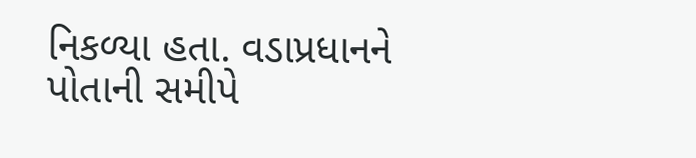નિકળ્યા હતા. વડાપ્રધાનને પોતાની સમીપે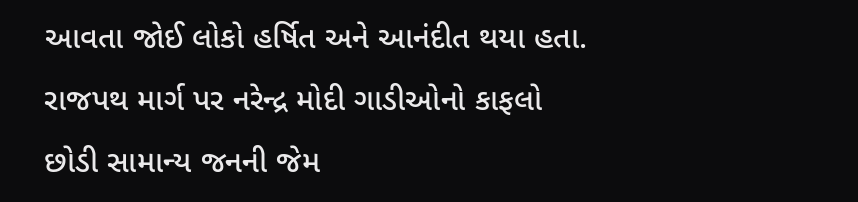આવતા જોઈ લોકો હર્ષિત અને આનંદીત થયા હતા. રાજપથ માર્ગ પર નરેન્દ્ર મોદી ગાડીઓનો કાફલો છોડી સામાન્ય જનની જેમ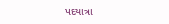પદયાત્રા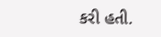કરી હતી.